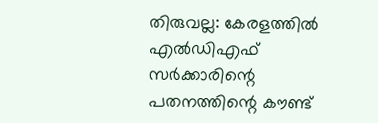തിരുവല്ല: കേരളത്തിൽ എൽഡിഎഫ് സർക്കാരിന്റെ പതനത്തിന്റെ കൗണ്ട്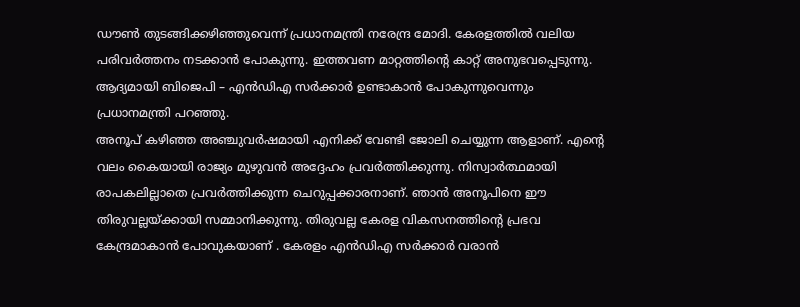ഡൗൺ തുടങ്ങിക്കഴിഞ്ഞുവെന്ന് പ്രധാനമന്ത്രി നരേന്ദ്ര മോദി. കേരളത്തിൽ വലിയ പരിവർത്തനം നടക്കാൻ പോകുന്നു. ഇത്തവണ മാറ്റത്തിന്റെ കാറ്റ് അനുഭവപ്പെടുന്നു. ആദ്യമായി ബിജെപി – എൻഡിഎ സർക്കാർ ഉണ്ടാകാൻ പോകുന്നുവെന്നും പ്രധാനമന്ത്രി പറഞ്ഞു.
അനൂപ് കഴിഞ്ഞ അഞ്ചുവർഷമായി എനിക്ക് വേണ്ടി ജോലി ചെയ്യുന്ന ആളാണ്. എന്റെ വലം കൈയായി രാജ്യം മുഴുവൻ അദ്ദേഹം പ്രവർത്തിക്കുന്നു. നിസ്വാർത്ഥമായി രാപകലില്ലാതെ പ്രവർത്തിക്കുന്ന ചെറുപ്പക്കാരനാണ്. ഞാൻ അനൂപിനെ ഈ തിരുവല്ലയ്ക്കായി സമ്മാനിക്കുന്നു. തിരുവല്ല കേരള വികസനത്തിന്റെ പ്രഭവ കേന്ദ്രമാകാൻ പോവുകയാണ് . കേരളം എൻഡിഎ സർക്കാർ വരാൻ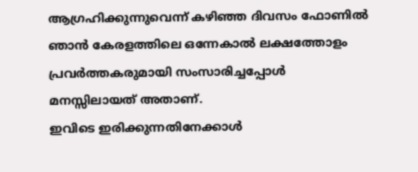ആഗ്രഹിക്കുന്നുവെന്ന് കഴിഞ്ഞ ദിവസം ഫോണിൽ ഞാൻ കേരളത്തിലെ ഒന്നേകാൽ ലക്ഷത്തോളം പ്രവർത്തകരുമായി സംസാരിച്ചപ്പോൾ മനസ്സിലായത് അതാണ്.
ഇവിടെ ഇരിക്കുന്നതിനേക്കാൾ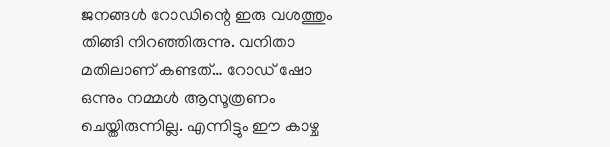ജനങ്ങൾ റോഡിന്റെ ഇരു വശത്തും തിങ്ങി നിറഞ്ഞിരുന്നു. വനിതാ മതിലാണ് കണ്ടത്… റോഡ് ഷോ ഒന്നും നമ്മൾ ആസൂത്രണം ചെയ്തിരുന്നില്ല. എന്നിട്ടും ഈ കാഴ്ച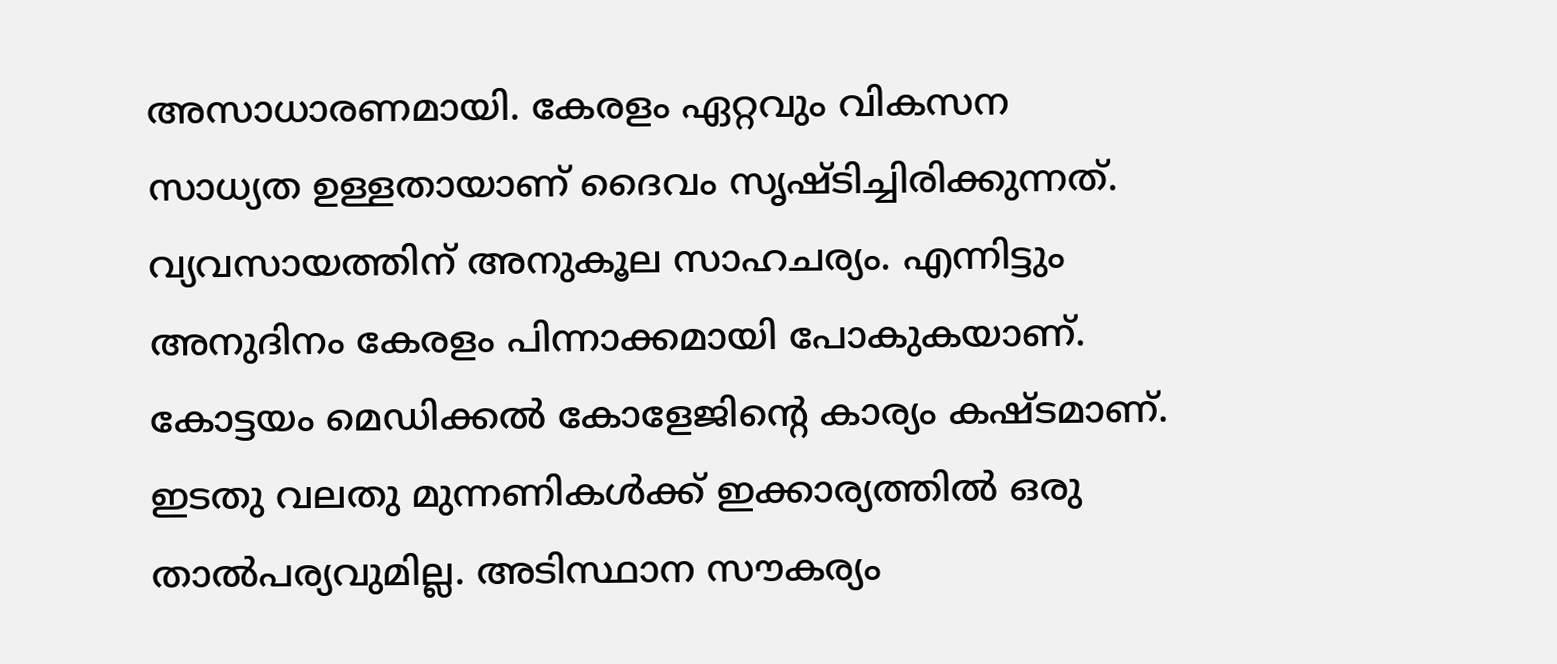അസാധാരണമായി. കേരളം ഏറ്റവും വികസന സാധ്യത ഉള്ളതായാണ് ദൈവം സൃഷ്ടിച്ചിരിക്കുന്നത്. വ്യവസായത്തിന് അനുകൂല സാഹചര്യം. എന്നിട്ടും അനുദിനം കേരളം പിന്നാക്കമായി പോകുകയാണ്. കോട്ടയം മെഡിക്കൽ കോളേജിന്റെ കാര്യം കഷ്ടമാണ്. ഇടതു വലതു മുന്നണികൾക്ക് ഇക്കാര്യത്തിൽ ഒരു താൽപര്യവുമില്ല. അടിസ്ഥാന സൗകര്യം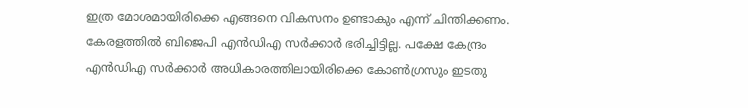ഇത്ര മോശമായിരിക്കെ എങ്ങനെ വികസനം ഉണ്ടാകും എന്ന് ചിന്തിക്കണം.
കേരളത്തിൽ ബിജെപി എൻഡിഎ സർക്കാർ ഭരിച്ചിട്ടില്ല. പക്ഷേ കേന്ദ്രം എൻഡിഎ സർക്കാർ അധികാരത്തിലായിരിക്കെ കോൺഗ്രസും ഇടതു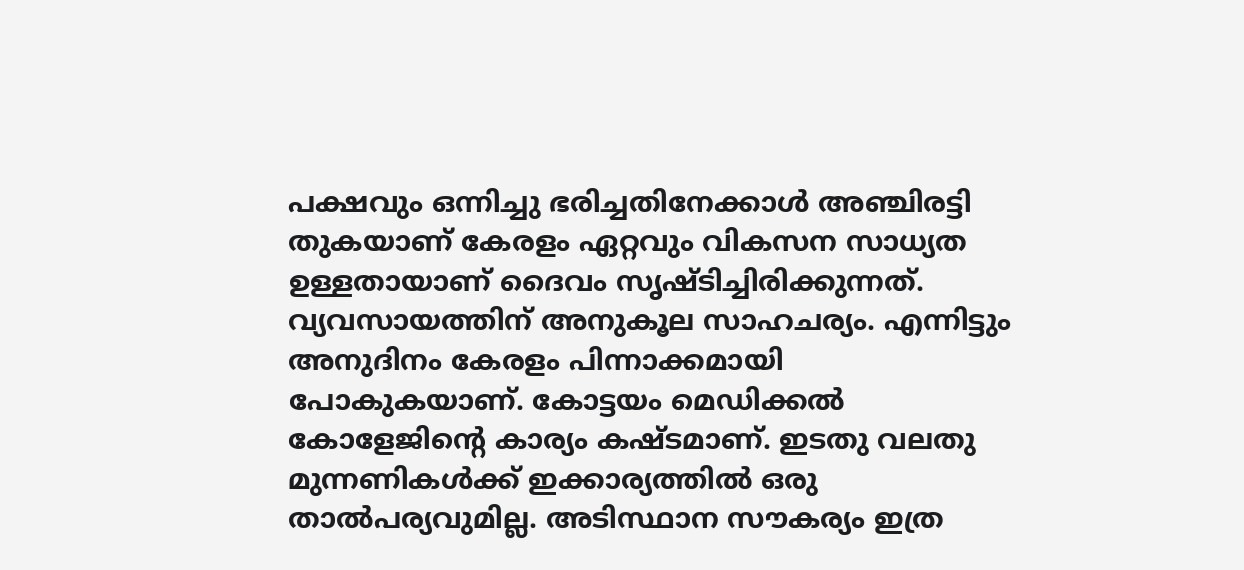പക്ഷവും ഒന്നിച്ചു ഭരിച്ചതിനേക്കാൾ അഞ്ചിരട്ടി തുകയാണ് കേരളം ഏറ്റവും വികസന സാധ്യത ഉള്ളതായാണ് ദൈവം സൃഷ്ടിച്ചിരിക്കുന്നത്. വ്യവസായത്തിന് അനുകൂല സാഹചര്യം. എന്നിട്ടും അനുദിനം കേരളം പിന്നാക്കമായി പോകുകയാണ്. കോട്ടയം മെഡിക്കൽ കോളേജിന്റെ കാര്യം കഷ്ടമാണ്. ഇടതു വലതു മുന്നണികൾക്ക് ഇക്കാര്യത്തിൽ ഒരു താൽപര്യവുമില്ല. അടിസ്ഥാന സൗകര്യം ഇത്ര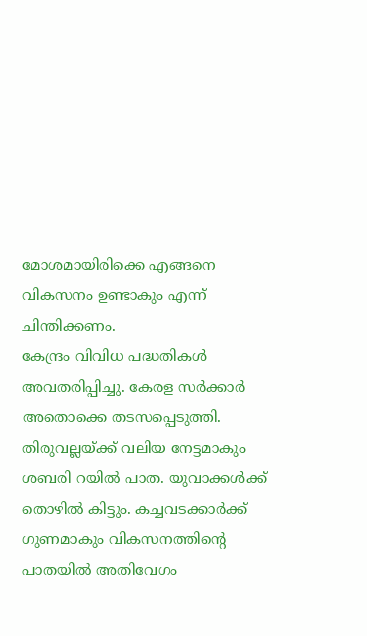മോശമായിരിക്കെ എങ്ങനെ വികസനം ഉണ്ടാകും എന്ന് ചിന്തിക്കണം.
കേന്ദ്രം വിവിധ പദ്ധതികൾ അവതരിപ്പിച്ചു. കേരള സർക്കാർ അതൊക്കെ തടസപ്പെടുത്തി. തിരുവല്ലയ്ക്ക് വലിയ നേട്ടമാകും ശബരി റയിൽ പാത. യുവാക്കൾക്ക് തൊഴിൽ കിട്ടും. കച്ചവടക്കാർക്ക് ഗുണമാകും വികസനത്തിന്റെ പാതയിൽ അതിവേഗം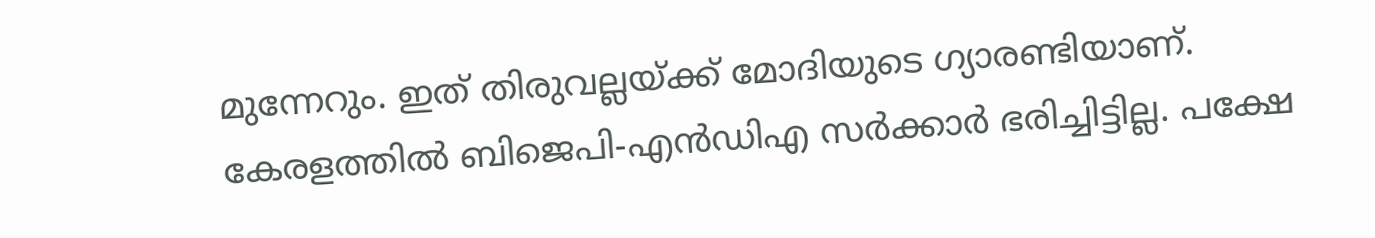മുന്നേറും. ഇത് തിരുവല്ലയ്ക്ക് മോദിയുടെ ഗ്യാരണ്ടിയാണ്. കേരളത്തിൽ ബിജെപി-എൻഡിഎ സർക്കാർ ഭരിച്ചിട്ടില്ല. പക്ഷേ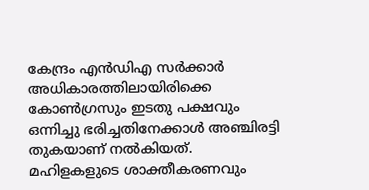കേന്ദ്രം എൻഡിഎ സർക്കാർ അധികാരത്തിലായിരിക്കെ കോൺഗ്രസും ഇടതു പക്ഷവും ഒന്നിച്ചു ഭരിച്ചതിനേക്കാൾ അഞ്ചിരട്ടി തുകയാണ് നൽകിയത്.
മഹിളകളുടെ ശാക്തീകരണവും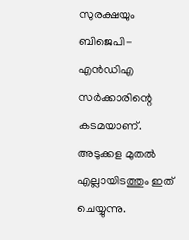സുരക്ഷയും ബിജെപി-എൻഡിഎ സർക്കാരിന്റെ കടമയാണ്. അടുക്കള മുതൽ എല്ലായിടത്തും ഇത് ചെയ്യുന്നു.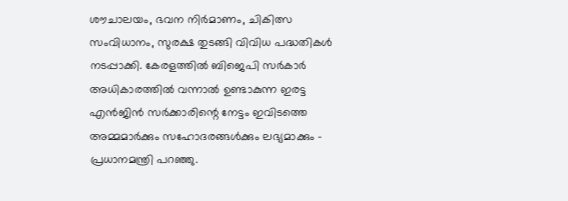ശൗചാലയം, ഭവന നിർമാണം, ചികിത്സ സംവിധാനം, സുരക്ഷ തുടങ്ങി വിവിധ പദ്ധതികൾ നടപ്പാക്കി. കേരളത്തിൽ ബിജെപി സർകാർ അധികാരത്തിൽ വന്നാൽ ഉണ്ടാകുന്ന ഇരട്ട എൻജിൻ സർക്കാരിന്റെ നേട്ടം ഇവിടത്തെ അമ്മമാർക്കും സഹോദരങ്ങൾക്കും ലഭ്യമാക്കും – പ്രധാനമന്ത്രി പറഞ്ഞു.